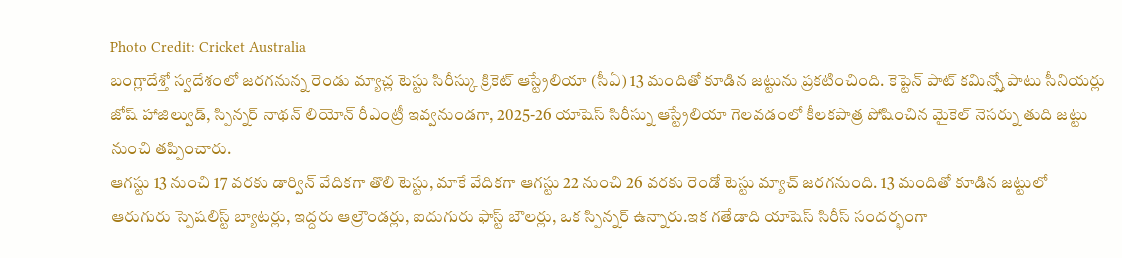Photo Credit: Cricket Australia
బంగ్లాదేశ్తో స్వదేశంలో జరగనున్న రెండు మ్యాచ్ల టెస్టు సిరీస్కు క్రికెట్ ఆస్ట్రేలియా (సీఏ) 13 మందితో కూడిన జట్టును ప్రకటించింది. కెప్టెన్ పాట్ కమిన్స్తో పాటు సీనియర్లు జోష్ హాజిల్వుడ్, స్పిన్నర్ నాథన్ లియోన్ రీఎంట్రీ ఇవ్వనుండగా, 2025-26 యాషెస్ సిరీస్ను ఆస్ట్రేలియా గెలవడంలో కీలకపాత్ర పోషించిన మైకెల్ నెసర్ను తుది జట్టు నుంచి తప్పించారు.
ఆగస్టు 13 నుంచి 17 వరకు డార్విన్ వేదికగా తొలి టెస్టు, మాకే వేదికగా ఆగస్టు 22 నుంచి 26 వరకు రెండో టెస్టు మ్యాచ్ జరగనుంది. 13 మందితో కూడిన జట్టులో ఆరుగురు స్పెషలిస్ట్ బ్యాటర్లు, ఇద్దరు ఆల్రౌండర్లు, ఐదుగురు ఫాస్ట్ బౌలర్లు, ఒక స్పిన్నర్ ఉన్నారు.ఇక గతేడాది యాషెస్ సిరీస్ సందర్భంగా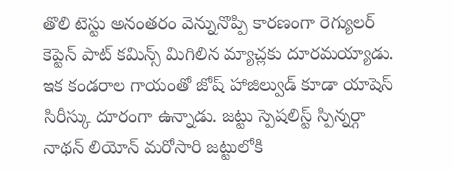తొలి టెస్టు అనంతరం వెన్నునొప్పి కారణంగా రెగ్యులర్ కెప్టెన్ పాట్ కమిన్స్ మిగిలిన మ్యాచ్లకు దూరమయ్యాడు.
ఇక కండరాల గాయంతో జోష్ హాజిల్వుడ్ కూడా యాషెస్ సిరీస్కు దూరంగా ఉన్నాడు. జట్టు స్పెషలిస్ట్ స్పిన్నర్గా నాథన్ లియోన్ మరోసారి జట్టులోకి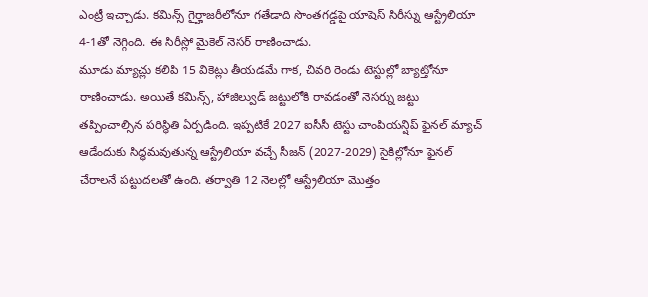ఎంట్రీ ఇచ్చాడు. కమిన్స్ గైర్హాజరీలోనూ గతేడాది సొంతగడ్డపై యాషెస్ సిరీస్ను ఆస్ట్రేలియా 4-1తో నెగ్గింది. ఈ సిరీస్లో మైకెల్ నెసర్ రాణించాడు.
మూడు మ్యాచ్లు కలిపి 15 వికెట్లు తీయడమే గాక, చివరి రెండు టెస్టుల్లో బ్యాట్తోనూ రాణించాడు. అయితే కమిన్స్, హాజిల్వుడ్ జట్టులోకి రావడంతో నెసర్ను జట్టు తప్పించాల్సిన పరిస్థితి ఏర్పడింది. ఇప్పటికే 2027 ఐసీసీ టెస్టు చాంపియన్షిప్ ఫైనల్ మ్యాచ్ ఆడేందుకు సిద్ధమవుతున్న ఆస్ట్రేలియా వచ్చే సీజన్ (2027-2029) సైకిల్లోనూ ఫైనల్ చేరాలనే పట్టుదలతో ఉంది. తర్వాతి 12 నెలల్లో ఆస్ట్రేలియా మొత్తం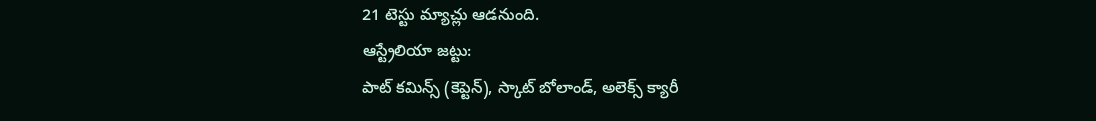21 టెస్టు మ్యాచ్లు ఆడనుంది.
ఆస్ట్రేలియా జట్టు:
పాట్ కమిన్స్ (కెప్టెన్), స్కాట్ బోలాండ్, అలెక్స్ క్యారీ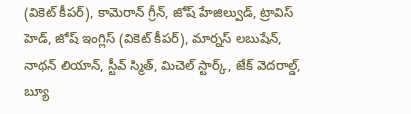(వికెట్ కీపర్), కామెరాన్ గ్రీన్, జోష్ హేజిల్వుడ్, ట్రావిస్ హెడ్, జోష్ ఇంగ్లిస్ (వికెట్ కీపర్), మార్నస్ లబుషేన్, నాథన్ లియాన్, స్టీవ్ స్మిత్, మిచెల్ స్టార్క్, జేక్ వెదరాల్డ్, బ్యూ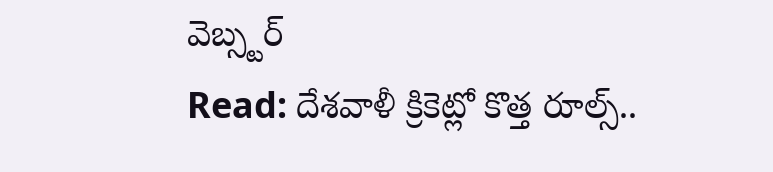వెబ్స్టర్
Read: దేశవాళీ క్రికెట్లో కొత్త రూల్స్..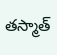తస్మాత్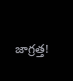జాగ్రత్త!